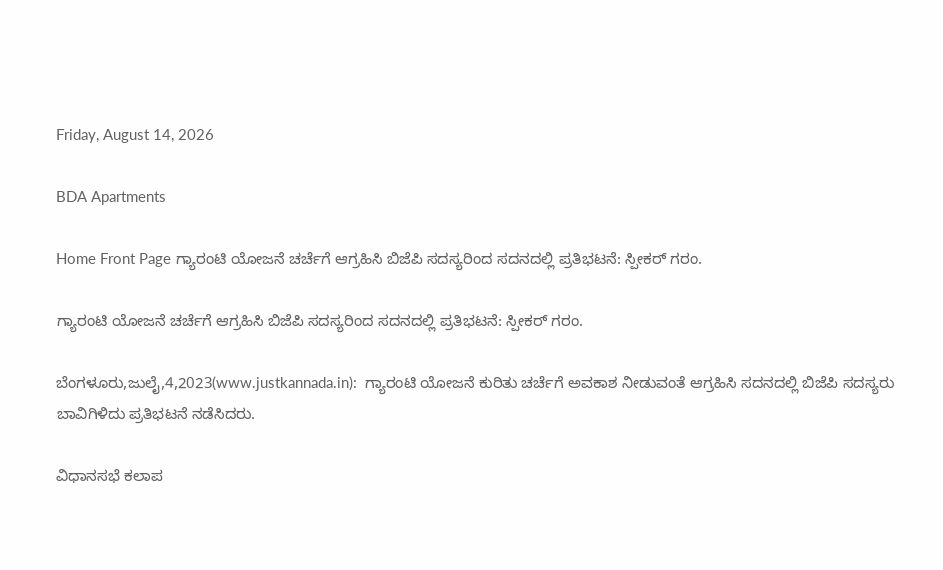Friday, August 14, 2026

BDA Apartments

Home Front Page ಗ್ಯಾರಂಟಿ ಯೋಜನೆ ಚರ್ಚೆಗೆ ಆಗ್ರಹಿಸಿ ಬಿಜೆಪಿ ಸದಸ್ಯರಿಂದ ಸದನದಲ್ಲಿ ಪ್ರತಿಭಟನೆ: ಸ್ಪೀಕರ್ ಗರಂ.

ಗ್ಯಾರಂಟಿ ಯೋಜನೆ ಚರ್ಚೆಗೆ ಆಗ್ರಹಿಸಿ ಬಿಜೆಪಿ ಸದಸ್ಯರಿಂದ ಸದನದಲ್ಲಿ ಪ್ರತಿಭಟನೆ: ಸ್ಪೀಕರ್ ಗರಂ.

ಬೆಂಗಳೂರು,ಜುಲೈ,4,2023(www.justkannada.in):  ಗ್ಯಾರಂಟಿ ಯೋಜನೆ ಕುರಿತು ಚರ್ಚೆಗೆ ಅವಕಾಶ ನೀಡುವಂತೆ ಆಗ್ರಹಿಸಿ ಸದನದಲ್ಲಿ ಬಿಜೆಪಿ ಸದಸ್ಯರು ಬಾವಿಗಿಳಿದು ಪ್ರತಿಭಟನೆ ನಡೆಸಿದರು.

ವಿಧಾನಸಭೆ ಕಲಾಪ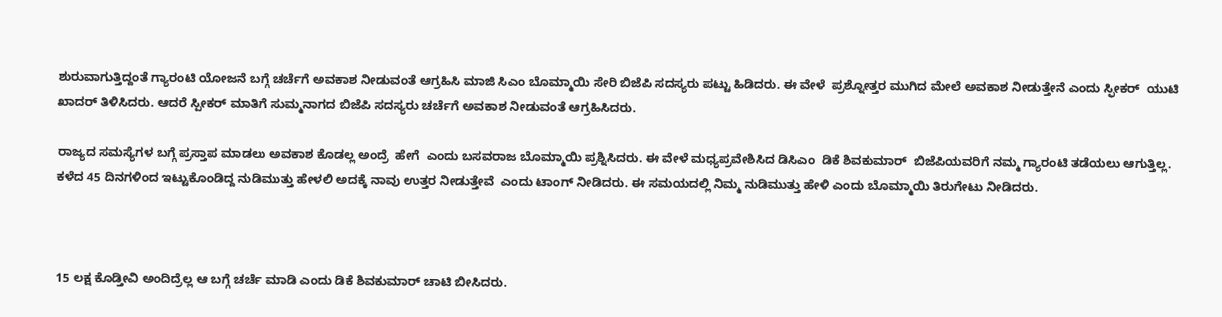ಶುರುವಾಗುತ್ತಿದ್ದಂತೆ ಗ್ಯಾರಂಟಿ ಯೋಜನೆ ಬಗ್ಗೆ ಚರ್ಚೆಗೆ ಅವಕಾಶ ನೀಡುವಂತೆ ಆಗ್ರಹಿಸಿ ಮಾಜಿ ಸಿಎಂ ಬೊಮ್ಮಾಯಿ ಸೇರಿ ಬಿಜೆಪಿ ಸದಸ್ಯರು ಪಟ್ಟು ಹಿಡಿದರು. ಈ ವೇಳೆ  ಪ್ರಶ್ನೋತ್ತರ ಮುಗಿದ ಮೇಲೆ ಅವಕಾಶ ನೀಡುತ್ತೇನೆ ಎಂದು ಸ್ಫೀಕರ್  ಯುಟಿ ಖಾದರ್ ತಿಳಿಸಿದರು. ಆದರೆ ಸ್ಪೀಕರ್ ಮಾತಿಗೆ ಸುಮ್ಮನಾಗದ ಬಿಜೆಪಿ ಸದಸ್ಯರು ಚರ್ಚೆಗೆ ಅವಕಾಶ ನೀಡುವಂತೆ ಆಗ್ರಹಿಸಿದರು.

ರಾಜ್ಯದ ಸಮಸ್ಯೆಗಳ ಬಗ್ಗೆ ಪ್ರಸ್ತಾಪ ಮಾಡಲು ಅವಕಾಶ ಕೊಡಲ್ಲ ಅಂದ್ರೆ  ಹೇಗೆ  ಎಂದು ಬಸವರಾಜ ಬೊಮ್ಮಾಯಿ ಪ್ರಶ್ನಿಸಿದರು. ಈ ವೇಳೆ ಮಧ್ಯಪ್ರವೇಶಿಸಿದ ಡಿಸಿಎಂ  ಡಿಕೆ ಶಿವಕುಮಾರ್  ಬಿಜೆಪಿಯವರಿಗೆ ನಮ್ಮ ಗ್ಯಾರಂಟಿ ತಡೆಯಲು ಆಗುತ್ತಿಲ್ಲ.  ಕಳೆದ 45 ದಿನಗಳಿಂದ ಇಟ್ಟುಕೊಂಡಿದ್ದ ನುಡಿಮುತ್ತು ಹೇಳಲಿ ಅದಕ್ಕೆ ನಾವು ಉತ್ತರ ನೀಡುತ್ತೇವೆ  ಎಂದು ಟಾಂಗ್ ನೀಡಿದರು. ಈ ಸಮಯದಲ್ಲಿ ನಿಮ್ಮ ನುಡಿಮುತ್ತು ಹೇಳಿ ಎಂದು ಬೊಮ್ಮಾಯಿ ತಿರುಗೇಟು ನೀಡಿದರು.



15 ಲಕ್ಷ ಕೊಡ್ತೀವಿ ಅಂದಿದ್ರೆಲ್ಲ ಆ ಬಗ್ಗೆ ಚರ್ಚೆ ಮಾಡಿ ಎಂದು ಡಿಕೆ ಶಿವಕುಮಾರ್ ಚಾಟಿ ಬೀಸಿದರು.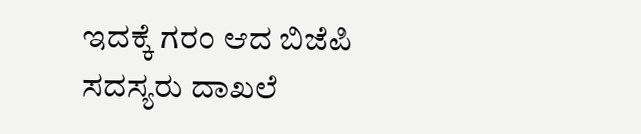ಇದಕ್ಕೆ ಗರಂ ಆದ ಬಿಜೆಪಿ ಸದಸ್ಯರು ದಾಖಲೆ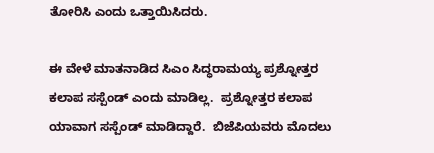ತೋರಿಸಿ ಎಂದು ಒತ್ತಾಯಿಸಿದರು.

ಈ ವೇಳೆ ಮಾತನಾಡಿದ ಸಿಎಂ ಸಿದ್ಧರಾಮಯ್ಯ ಪ್ರಶ್ನೋತ್ತರ ಕಲಾಪ ಸಸ್ಪೆಂಡ್ ಎಂದು ಮಾಡಿಲ್ಲ.  ಪ್ರಶ್ನೋತ್ತರ ಕಲಾಪ ಯಾವಾಗ ಸಸ್ಪೆಂಡ್ ಮಾಡಿದ್ದಾರೆ.  ಬಿಜೆಪಿಯವರು ಮೊದಲು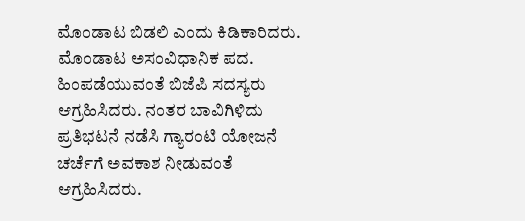ಮೊಂಡಾಟ ಬಿಡಲಿ ಎಂದು ಕಿಡಿಕಾರಿದರು.  ಮೊಂಡಾಟ ಅಸಂವಿಧಾನಿಕ ಪದ. ಹಿಂಪಡೆಯುವಂತೆ ಬಿಜೆಪಿ ಸದಸ್ಯರು ಆಗ್ರಹಿಸಿದರು. ನಂತರ ಬಾವಿಗಿಳಿದು ಪ್ರತಿಭಟನೆ ನಡೆಸಿ ಗ್ಯಾರಂಟಿ ಯೋಜನೆ ಚರ್ಚೆಗೆ ಅವಕಾಶ ನೀಡುವಂತೆ ಆಗ್ರಹಿಸಿದರು.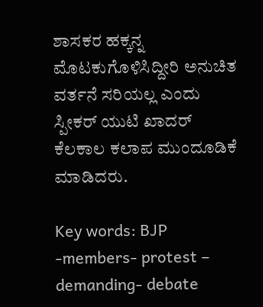ಶಾಸಕರ ಹಕ್ಕನ್ನ ಮೊಟಕುಗೊಳಿಸಿದ್ದೀರಿ ಅನುಚಿತ ವರ್ತನೆ ಸರಿಯಲ್ಲ ಎಂದು ಸ್ಪೀಕರ್ ಯುಟಿ ಖಾದರ್ ಕೆಲಕಾಲ ಕಲಾಪ ಮುಂದೂಡಿಕೆ ಮಾಡಿದರು.

Key words: BJP -members- protest – demanding- debate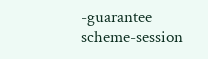-guarantee scheme-session